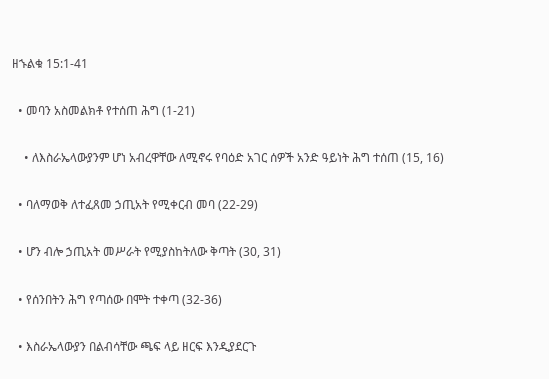ዘኁልቁ 15:1-41

  • መባን አስመልክቶ የተሰጠ ሕግ (1-21)

    • ለእስራኤላውያንም ሆነ አብረዋቸው ለሚኖሩ የባዕድ አገር ሰዎች አንድ ዓይነት ሕግ ተሰጠ (15, 16)

  • ባለማወቅ ለተፈጸመ ኃጢአት የሚቀርብ መባ (22-29)

  • ሆን ብሎ ኃጢአት መሥራት የሚያስከትለው ቅጣት (30, 31)

  • የሰንበትን ሕግ የጣሰው በሞት ተቀጣ (32-36)

  • እስራኤላውያን በልብሳቸው ጫፍ ላይ ዘርፍ እንዲያደርጉ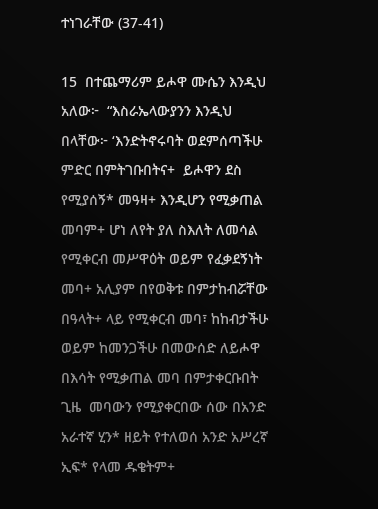ተነገራቸው (37-41)

15  በተጨማሪም ይሖዋ ሙሴን እንዲህ አለው፦  “እስራኤላውያንን እንዲህ በላቸው፦ ‘እንድትኖሩባት ወደምሰጣችሁ ምድር በምትገቡበትና+  ይሖዋን ደስ የሚያሰኝ* መዓዛ+ እንዲሆን የሚቃጠል መባም+ ሆነ ለየት ያለ ስእለት ለመሳል የሚቀርብ መሥዋዕት ወይም የፈቃደኝነት መባ+ አሊያም በየወቅቱ በምታከብሯቸው በዓላት+ ላይ የሚቀርብ መባ፣ ከከብታችሁ ወይም ከመንጋችሁ በመውሰድ ለይሖዋ በእሳት የሚቃጠል መባ በምታቀርቡበት ጊዜ  መባውን የሚያቀርበው ሰው በአንድ አራተኛ ሂን* ዘይት የተለወሰ አንድ አሥረኛ ኢፍ* የላመ ዱቄትም+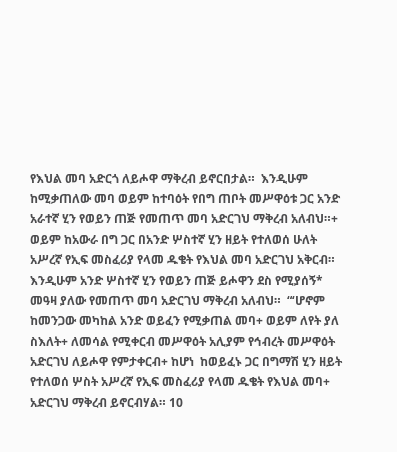የእህል መባ አድርጎ ለይሖዋ ማቅረብ ይኖርበታል።  እንዲሁም ከሚቃጠለው መባ ወይም ከተባዕት የበግ ጠቦት መሥዋዕቱ ጋር አንድ አራተኛ ሂን የወይን ጠጅ የመጠጥ መባ አድርገህ ማቅረብ አለብህ።+  ወይም ከአውራ በግ ጋር በአንድ ሦስተኛ ሂን ዘይት የተለወሰ ሁለት አሥረኛ የኢፍ መስፈሪያ የላመ ዱቄት የእህል መባ አድርገህ አቅርብ።  እንዲሁም አንድ ሦስተኛ ሂን የወይን ጠጅ ይሖዋን ደስ የሚያሰኝ* መዓዛ ያለው የመጠጥ መባ አድርገህ ማቅረብ አለብህ።  “‘ሆኖም ከመንጋው መካከል አንድ ወይፈን የሚቃጠል መባ+ ወይም ለየት ያለ ስእለት+ ለመሳል የሚቀርብ መሥዋዕት አሊያም የኅብረት መሥዋዕት አድርገህ ለይሖዋ የምታቀርብ+ ከሆነ  ከወይፈኑ ጋር በግማሽ ሂን ዘይት የተለወሰ ሦስት አሥረኛ የኢፍ መስፈሪያ የላመ ዱቄት የእህል መባ+ አድርገህ ማቅረብ ይኖርብሃል። 10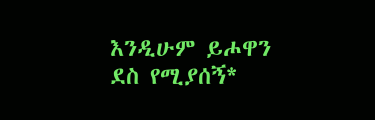እንዲሁም ይሖዋን ደስ የሚያሰኝ*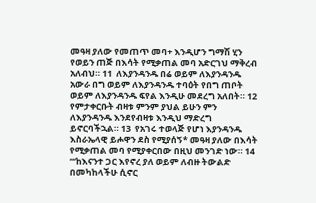መዓዛ ያለው የመጠጥ መባ+ እንዲሆን ግማሽ ሂን የወይን ጠጅ በእሳት የሚቃጠል መባ አድርገህ ማቅረብ አለብህ። 11  ለእያንዳንዱ በሬ ወይም ለእያንዳንዱ አውራ በግ ወይም ለእያንዳንዱ ተባዕት የበግ ጠቦት ወይም ለእያንዳንዱ ፍየል እንዲሁ መደረግ አለበት። 12  የምታቀርቡት ብዛቱ ምንም ያህል ይሁን ምን ለእያንዳንዱ እንደየብዛቱ እንዲህ ማድረግ ይኖርባችኋል። 13  የአገሩ ተወላጅ የሆነ እያንዳንዱ እስራኤላዊ ይሖዋን ደስ የሚያሰኝ* መዓዛ ያለው በእሳት የሚቃጠል መባ የሚያቀርበው በዚህ መንገድ ነው። 14  “‘ከእናንተ ጋር እየኖረ ያለ ወይም ለብዙ ትውልድ በመካከላችሁ ሲኖር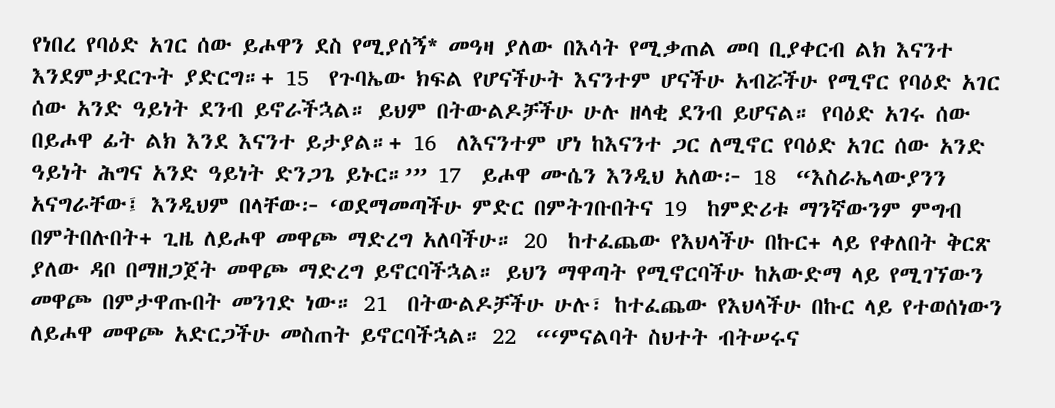የነበረ የባዕድ አገር ሰው ይሖዋን ደስ የሚያሰኝ* መዓዛ ያለው በእሳት የሚቃጠል መባ ቢያቀርብ ልክ እናንተ እንደምታደርጉት ያድርግ።+ 15  የጉባኤው ክፍል የሆናችሁት እናንተም ሆናችሁ አብሯችሁ የሚኖር የባዕድ አገር ሰው አንድ ዓይነት ደንብ ይኖራችኋል። ይህም በትውልዶቻችሁ ሁሉ ዘላቂ ደንብ ይሆናል። የባዕድ አገሩ ሰው በይሖዋ ፊት ልክ እንደ እናንተ ይታያል።+ 16  ለእናንተም ሆነ ከእናንተ ጋር ለሚኖር የባዕድ አገር ሰው አንድ ዓይነት ሕግና አንድ ዓይነት ድንጋጌ ይኑር።’” 17  ይሖዋ ሙሴን እንዲህ አለው፦ 18  “እስራኤላውያንን አናግራቸው፤ እንዲህም በላቸው፦ ‘ወደማመጣችሁ ምድር በምትገቡበትና 19  ከምድሪቱ ማንኛውንም ምግብ በምትበሉበት+ ጊዜ ለይሖዋ መዋጮ ማድረግ አለባችሁ። 20  ከተፈጨው የእህላችሁ በኩር+ ላይ የቀለበት ቅርጽ ያለው ዳቦ በማዘጋጀት መዋጮ ማድረግ ይኖርባችኋል። ይህን ማዋጣት የሚኖርባችሁ ከአውድማ ላይ የሚገኘውን መዋጮ በምታዋጡበት መንገድ ነው። 21  በትውልዶቻችሁ ሁሉ፣ ከተፈጨው የእህላችሁ በኩር ላይ የተወሰነውን ለይሖዋ መዋጮ አድርጋችሁ መስጠት ይኖርባችኋል። 22  “‘ምናልባት ስህተት ብትሠሩና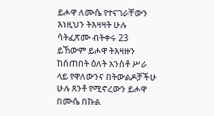ይሖዋ ለሙሴ የተናገራቸውን እነዚህን ትእዛዛት ሁሉ ሳትፈጽሙ ብትቀሩ 23  ይኸውም ይሖዋ ትእዛዙን ከሰጠበት ዕለት አንስቶ ሥራ ላይ የዋለውንና በትውልዶቻችሁ ሁሉ ጸንቶ የሚኖረውን ይሖዋ በሙሴ በኩል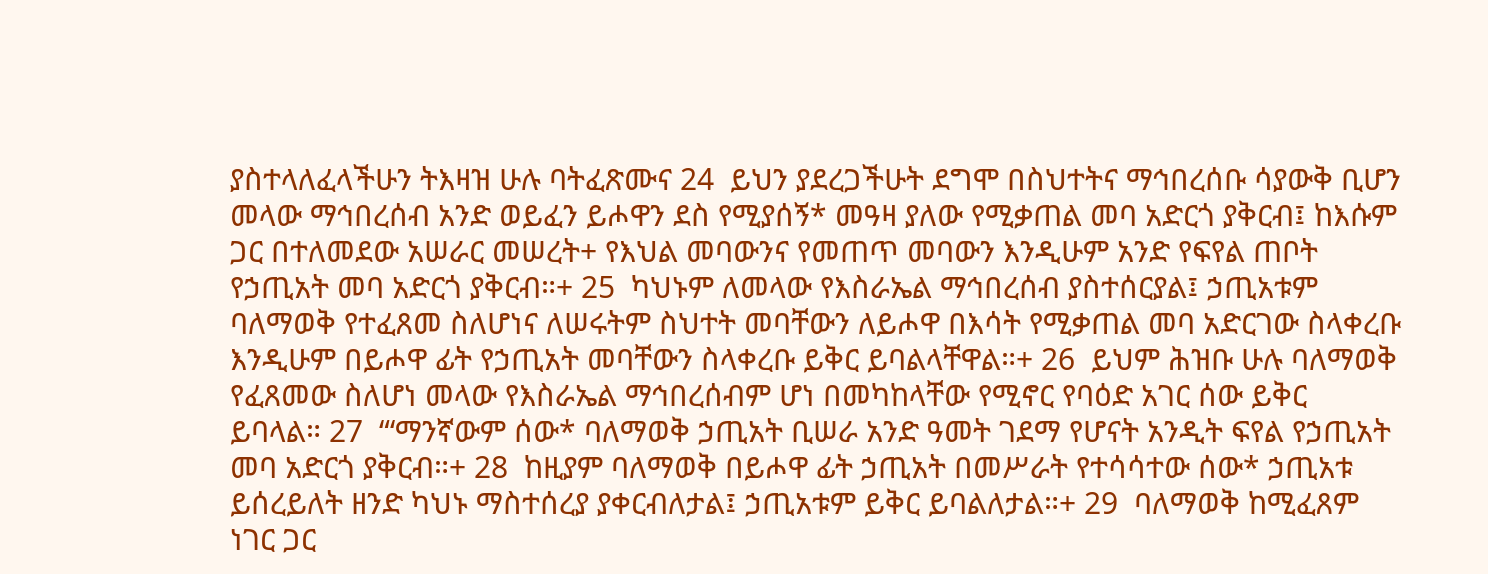ያስተላለፈላችሁን ትእዛዝ ሁሉ ባትፈጽሙና 24  ይህን ያደረጋችሁት ደግሞ በስህተትና ማኅበረሰቡ ሳያውቅ ቢሆን መላው ማኅበረሰብ አንድ ወይፈን ይሖዋን ደስ የሚያሰኝ* መዓዛ ያለው የሚቃጠል መባ አድርጎ ያቅርብ፤ ከእሱም ጋር በተለመደው አሠራር መሠረት+ የእህል መባውንና የመጠጥ መባውን እንዲሁም አንድ የፍየል ጠቦት የኃጢአት መባ አድርጎ ያቅርብ።+ 25  ካህኑም ለመላው የእስራኤል ማኅበረሰብ ያስተሰርያል፤ ኃጢአቱም ባለማወቅ የተፈጸመ ስለሆነና ለሠሩትም ስህተት መባቸውን ለይሖዋ በእሳት የሚቃጠል መባ አድርገው ስላቀረቡ እንዲሁም በይሖዋ ፊት የኃጢአት መባቸውን ስላቀረቡ ይቅር ይባልላቸዋል።+ 26  ይህም ሕዝቡ ሁሉ ባለማወቅ የፈጸመው ስለሆነ መላው የእስራኤል ማኅበረሰብም ሆነ በመካከላቸው የሚኖር የባዕድ አገር ሰው ይቅር ይባላል። 27  “‘ማንኛውም ሰው* ባለማወቅ ኃጢአት ቢሠራ አንድ ዓመት ገደማ የሆናት አንዲት ፍየል የኃጢአት መባ አድርጎ ያቅርብ።+ 28  ከዚያም ባለማወቅ በይሖዋ ፊት ኃጢአት በመሥራት የተሳሳተው ሰው* ኃጢአቱ ይሰረይለት ዘንድ ካህኑ ማስተሰረያ ያቀርብለታል፤ ኃጢአቱም ይቅር ይባልለታል።+ 29  ባለማወቅ ከሚፈጸም ነገር ጋር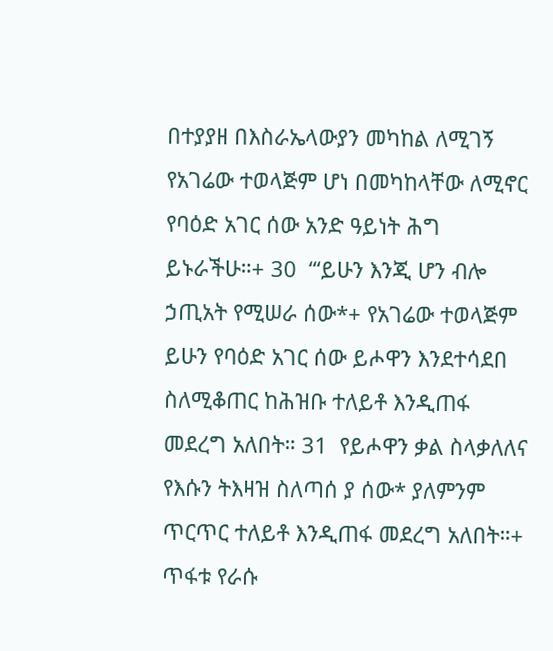በተያያዘ በእስራኤላውያን መካከል ለሚገኝ የአገሬው ተወላጅም ሆነ በመካከላቸው ለሚኖር የባዕድ አገር ሰው አንድ ዓይነት ሕግ ይኑራችሁ።+ 30  “‘ይሁን እንጂ ሆን ብሎ ኃጢአት የሚሠራ ሰው*+ የአገሬው ተወላጅም ይሁን የባዕድ አገር ሰው ይሖዋን እንደተሳደበ ስለሚቆጠር ከሕዝቡ ተለይቶ እንዲጠፋ መደረግ አለበት። 31  የይሖዋን ቃል ስላቃለለና የእሱን ትእዛዝ ስለጣሰ ያ ሰው* ያለምንም ጥርጥር ተለይቶ እንዲጠፋ መደረግ አለበት።+ ጥፋቱ የራሱ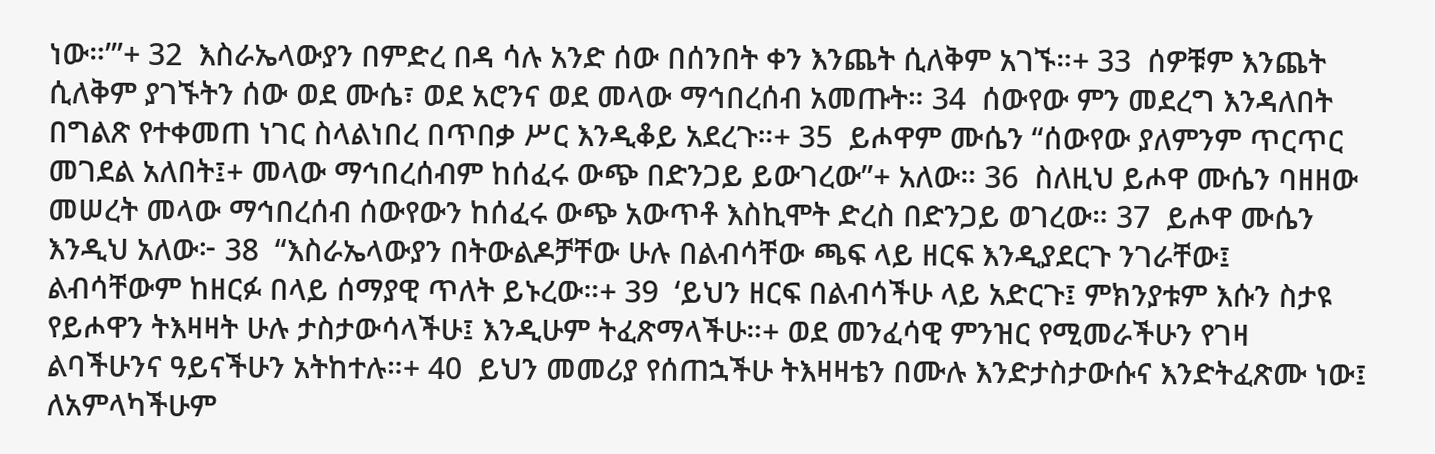ነው።’”+ 32  እስራኤላውያን በምድረ በዳ ሳሉ አንድ ሰው በሰንበት ቀን እንጨት ሲለቅም አገኙ።+ 33  ሰዎቹም እንጨት ሲለቅም ያገኙትን ሰው ወደ ሙሴ፣ ወደ አሮንና ወደ መላው ማኅበረሰብ አመጡት። 34  ሰውየው ምን መደረግ እንዳለበት በግልጽ የተቀመጠ ነገር ስላልነበረ በጥበቃ ሥር እንዲቆይ አደረጉ።+ 35  ይሖዋም ሙሴን “ሰውየው ያለምንም ጥርጥር መገደል አለበት፤+ መላው ማኅበረሰብም ከሰፈሩ ውጭ በድንጋይ ይውገረው”+ አለው። 36  ስለዚህ ይሖዋ ሙሴን ባዘዘው መሠረት መላው ማኅበረሰብ ሰውየውን ከሰፈሩ ውጭ አውጥቶ እስኪሞት ድረስ በድንጋይ ወገረው። 37  ይሖዋ ሙሴን እንዲህ አለው፦ 38  “እስራኤላውያን በትውልዶቻቸው ሁሉ በልብሳቸው ጫፍ ላይ ዘርፍ እንዲያደርጉ ንገራቸው፤ ልብሳቸውም ከዘርፉ በላይ ሰማያዊ ጥለት ይኑረው።+ 39  ‘ይህን ዘርፍ በልብሳችሁ ላይ አድርጉ፤ ምክንያቱም እሱን ስታዩ የይሖዋን ትእዛዛት ሁሉ ታስታውሳላችሁ፤ እንዲሁም ትፈጽማላችሁ።+ ወደ መንፈሳዊ ምንዝር የሚመራችሁን የገዛ ልባችሁንና ዓይናችሁን አትከተሉ።+ 40  ይህን መመሪያ የሰጠኋችሁ ትእዛዛቴን በሙሉ እንድታስታውሱና እንድትፈጽሙ ነው፤ ለአምላካችሁም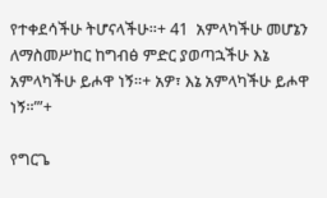የተቀደሳችሁ ትሆናላችሁ።+ 41  አምላካችሁ መሆኔን ለማስመሥከር ከግብፅ ምድር ያወጣኋችሁ እኔ አምላካችሁ ይሖዋ ነኝ።+ አዎ፣ እኔ አምላካችሁ ይሖዋ ነኝ።’”+

የግርጌ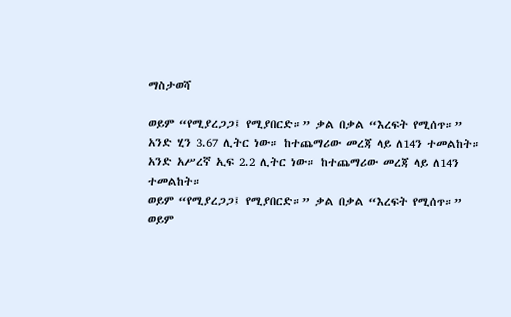ማስታወሻ

ወይም “የሚያረጋጋ፤ የሚያበርድ።” ቃል በቃል “እረፍት የሚሰጥ።”
አንድ ሂን 3.67 ሊትር ነው። ከተጨማሪው መረጃ ላይ ለ14ን ተመልከት።
አንድ አሥረኛ ኢፍ 2.2 ሊትር ነው። ከተጨማሪው መረጃ ላይ ለ14ን ተመልከት።
ወይም “የሚያረጋጋ፤ የሚያበርድ።” ቃል በቃል “እረፍት የሚሰጥ።”
ወይም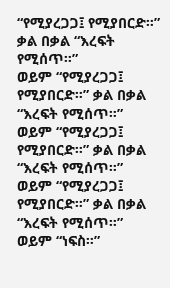“የሚያረጋጋ፤ የሚያበርድ።” ቃል በቃል “እረፍት የሚሰጥ።”
ወይም “የሚያረጋጋ፤ የሚያበርድ።” ቃል በቃል “እረፍት የሚሰጥ።”
ወይም “የሚያረጋጋ፤ የሚያበርድ።” ቃል በቃል “እረፍት የሚሰጥ።”
ወይም “የሚያረጋጋ፤ የሚያበርድ።” ቃል በቃል “እረፍት የሚሰጥ።”
ወይም “ነፍስ።”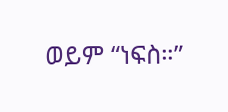ወይም “ነፍስ።”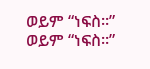ወይም “ነፍስ።”
ወይም “ነፍስ።”